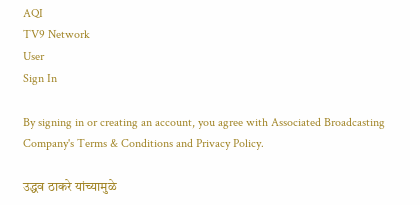AQI
TV9 Network
User
Sign In

By signing in or creating an account, you agree with Associated Broadcasting Company's Terms & Conditions and Privacy Policy.

उद्धव ठाकरे यांच्यामुळे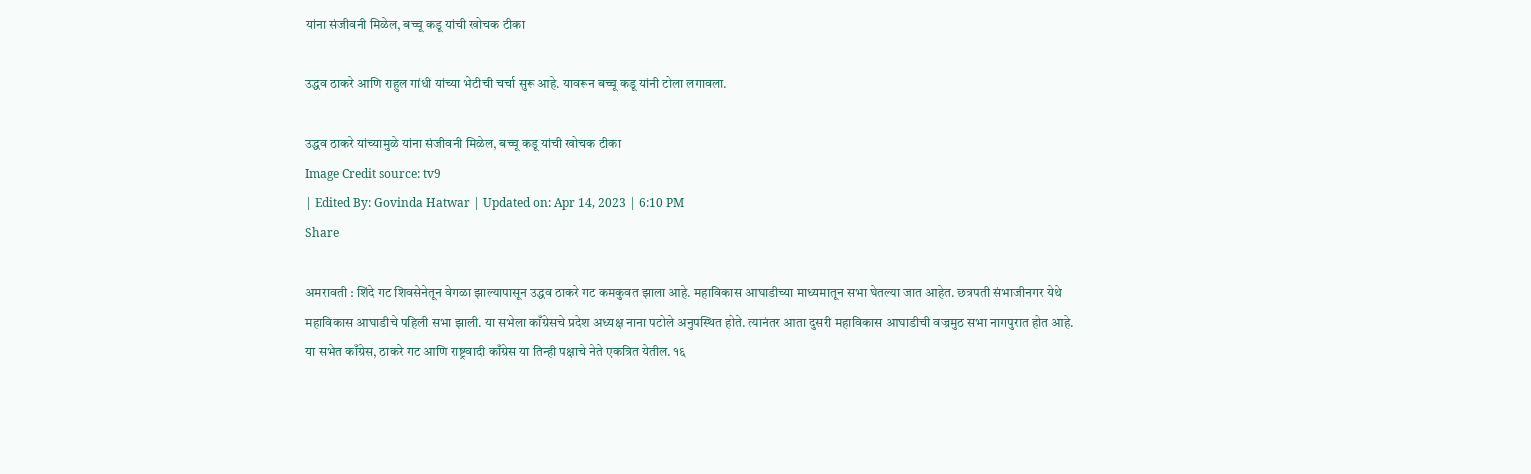यांना संजीवनी मिळेल, बच्चू कडू यांची खोचक टीका

उद्धव ठाकरे आणि राहुल गांधी यांच्या भेटीची चर्चा सुरू आहे. यावरून बच्चू कडू यांनी टोला लगावला.

उद्धव ठाकरे यांच्यामुळे यांना संजीवनी मिळेल, बच्चू कडू यांची खोचक टीका
Image Credit source: tv9
| Edited By: Govinda Hatwar | Updated on: Apr 14, 2023 | 6:10 PM
Share

अमरावती : शिंदे गट शिवसेनेतून वेगळा झाल्यापासून उद्धव ठाकरे गट कमकुवत झाला आहे. महाविकास आघाडीच्या माध्यमातून सभा घेतल्या जात आहेत. छत्रपती संभाजीनगर येथे महाविकास आघाडीचे पहिली सभा झाली. या सभेला काँग्रेसचे प्रदेश अध्यक्ष नाना पटोले अनुपस्थित होते. त्यानंतर आता दुसरी महाविकास आघाडीची वज्रमुठ सभा नागपुरात होत आहे. या सभेत काँग्रेस, ठाकरे गट आणि राष्ट्रवादी काँग्रेस या तिन्ही पक्षाचे नेते एकत्रित येतील. १६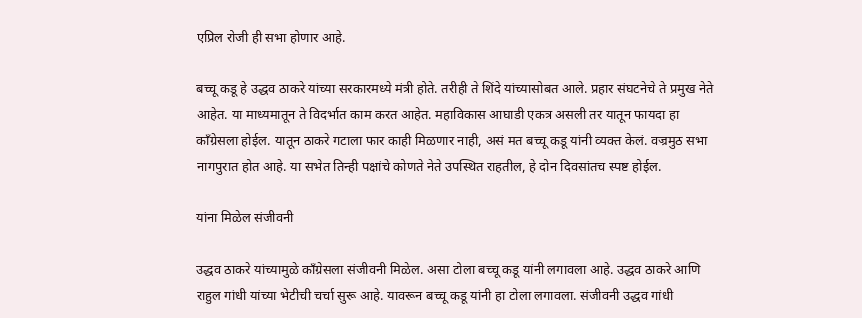एप्रिल रोजी ही सभा होणार आहे.

बच्चू कडू हे उद्धव ठाकरे यांच्या सरकारमध्ये मंत्री होते. तरीही ते शिंदे यांच्यासोबत आले. प्रहार संघटनेचे ते प्रमुख नेते आहेत. या माध्यमातून ते विदर्भात काम करत आहेत. महाविकास आघाडी एकत्र असली तर यातून फायदा हा काँग्रेसला होईल. यातून ठाकरे गटाला फार काही मिळणार नाही, असं मत बच्चू कडू यांनी व्यक्त केलं. वज्रमुठ सभा नागपुरात होत आहे. या सभेत तिन्ही पक्षांचे कोणते नेते उपस्थित राहतील, हे दोन दिवसांतच स्पष्ट होईल.

यांना मिळेल संजीवनी

उद्धव ठाकरे यांच्यामुळे काँग्रेसला संजीवनी मिळेल. असा टोला बच्चू कडू यांनी लगावला आहे. उद्धव ठाकरे आणि राहुल गांधी यांच्या भेटीची चर्चा सुरू आहे. यावरून बच्चू कडू यांनी हा टोला लगावला. संजीवनी उद्धव गांधी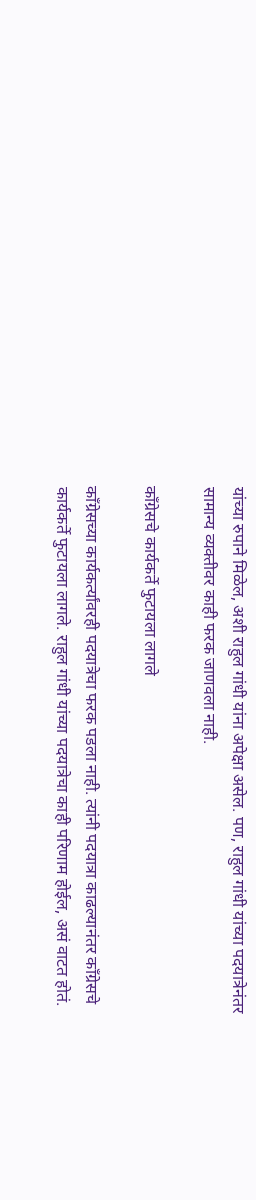यांच्या रुपाने मिळेल, अशी राहुल गांधी यांना अपेक्षा असेल. पण, राहुल गांधी यांच्या पदयात्रेनंतर सामान्य व्यक्तीवर काही फरक जाणवला नाही.

काँग्रेसचे कार्यकर्ते फुटायला लागले

काँग्रेसच्या कार्यकर्त्यांवरही पदयात्रेचा फरक पडला नाही. त्यांनी पदयात्रा काढल्यानंतर काँग्रेसचे कार्यकर्ते फुटायला लागले. राहुल गांधी यांच्या पदयात्रेचा काही परिणाम होईल, असं वाटत होतं.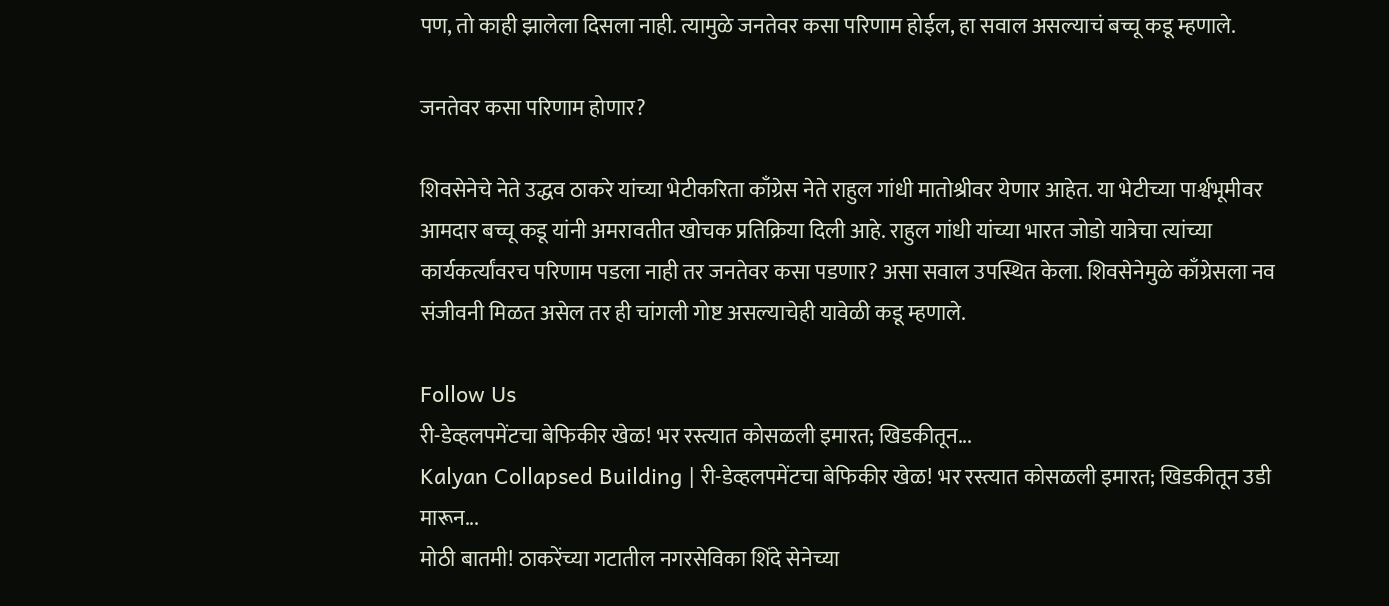पण, तो काही झालेला दिसला नाही. त्यामुळे जनतेवर कसा परिणाम होईल, हा सवाल असल्याचं बच्चू कडू म्हणाले.

जनतेवर कसा परिणाम होणार?

शिवसेनेचे नेते उद्धव ठाकरे यांच्या भेटीकरिता काँग्रेस नेते राहुल गांधी मातोश्रीवर येणार आहेत. या भेटीच्या पार्श्वभूमीवर आमदार बच्चू कडू यांनी अमरावतीत खोचक प्रतिक्रिया दिली आहे. राहुल गांधी यांच्या भारत जोडो यात्रेचा त्यांच्या कार्यकर्त्यांवरच परिणाम पडला नाही तर जनतेवर कसा पडणार? असा सवाल उपस्थित केला. शिवसेनेमुळे काँग्रेसला नव संजीवनी मिळत असेल तर ही चांगली गोष्ट असल्याचेही यावेळी कडू म्हणाले.

Follow Us
री-डेव्हलपमेंटचा बेफिकीर खेळ! भर रस्त्यात कोसळली इमारत; खिडकीतून...
Kalyan Collapsed Building | री-डेव्हलपमेंटचा बेफिकीर खेळ! भर रस्त्यात कोसळली इमारत; खिडकीतून उडी मारून...
मोठी बातमी! ठाकरेंच्या गटातील नगरसेविका शिंदे सेनेच्या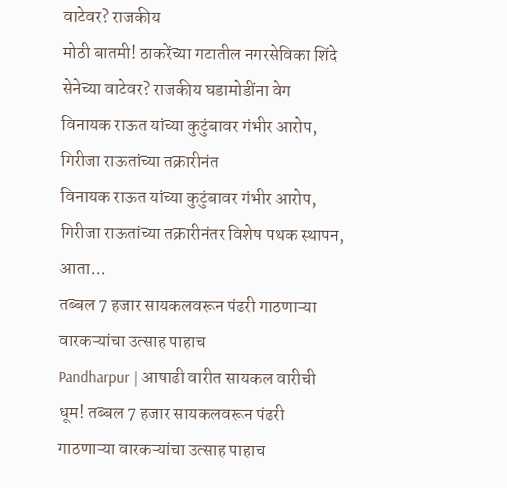वाटेवर? राजकीय
मोठी बातमी! ठाकरेंच्या गटातील नगरसेविका शिंदे सेनेच्या वाटेवर? राजकीय घडामोडींना वेग
विनायक राऊत यांच्या कुटुंबावर गंभीर आरोप, गिरीजा राऊतांच्या तक्रारीनंत
विनायक राऊत यांच्या कुटुंबावर गंभीर आरोप, गिरीजा राऊतांच्या तक्रारीनंतर विशेष पथक स्थापन, आता...
तब्बल 7 हजार सायकलवरून पंढरी गाठणाऱ्या वारकऱ्यांचा उत्साह पाहाच
Pandharpur | आषाढी वारीत सायकल वारीची धूम! तब्बल 7 हजार सायकलवरून पंढरी गाठणाऱ्या वारकऱ्यांचा उत्साह पाहाच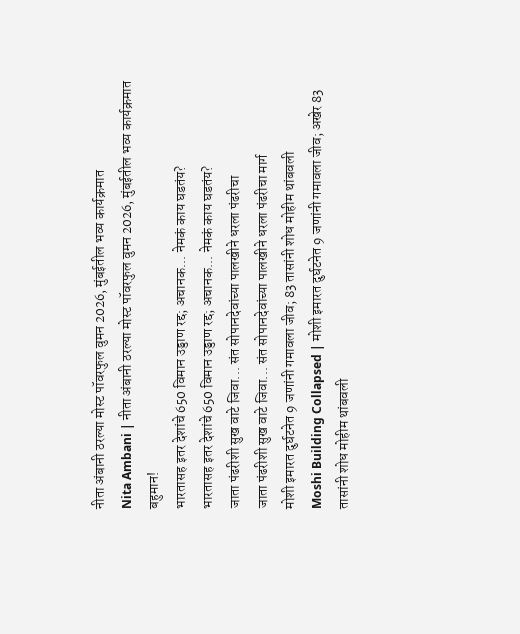नीता अंबानी ठरल्या मोस्ट पॉवरफुल वुमन 2026, मुंबईतील भव्य कार्यक्रमात
Nita Ambani | नीता अंबानी ठरल्या मोस्ट पॉवरफुल वुमन 2026, मुंबईतील भव्य कार्यक्रमात बहुमान!
भारतासह इतर देशांचे 650 विमान उड्डाण रद्द; अचानक... नेमकं काय घडतंय?
भारतासह इतर देशांचे 650 विमान उड्डाण रद्द; अचानक... नेमकं काय घडतंय?
जाता पंढरीशी सुख वाटे जिवा... संत सोपानदेवांच्या पालखीने धरला पंढरीचा
जाता पंढरीशी सुख वाटे जिवा... संत सोपानदेवांच्या पालखीने धरला पंढरीचा मार्ग
मोशी इमारत दुर्घटनेत 9 जणांनी गमावला जीव; 83 तासांनी शोध मोहीम थांबवली
Moshi Building Collapsed | मोशी इमारत दुर्घटनेत 9 जणांनी गमावला जीव; अखेर 83 तासांनी शोध मोहीम थांबवली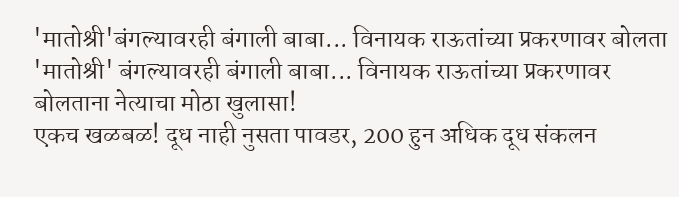'मातोश्री'बंगल्यावरही बंगाली बाबा... विनायक राऊतांच्या प्रकरणावर बोलता
'मातोश्री' बंगल्यावरही बंगाली बाबा... विनायक राऊतांच्या प्रकरणावर बोलताना नेत्याचा मोठा खुलासा!
एकच खळबळ! दूध नाही नुसता पावडर, 200 हुन अधिक दूध संकलन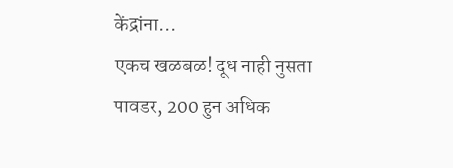केंद्रांना...
एकच खळबळ! दूध नाही नुसता पावडर, 200 हुन अधिक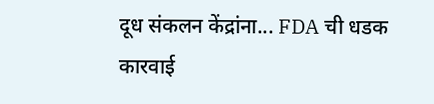दूध संकलन केंद्रांना... FDA ची धडक कारवाई